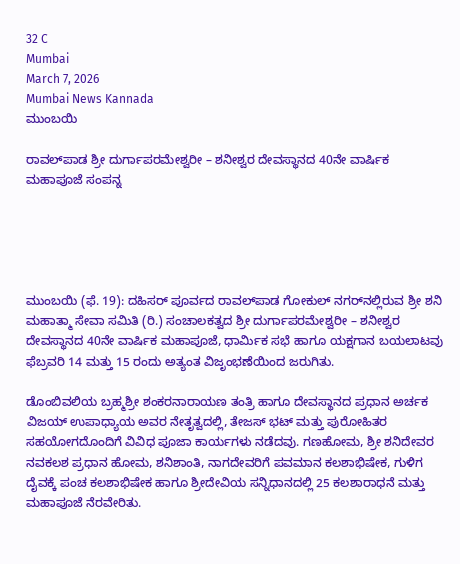32 C
Mumbai
March 7, 2026
Mumbai News Kannada
ಮುಂಬಯಿ

ರಾವಲ್‌ಪಾಡ ಶ್ರೀ ದುರ್ಗಾಪರಮೇಶ್ವರೀ – ಶನೀಶ್ವರ ದೇವಸ್ಥಾನದ 40ನೇ ವಾರ್ಷಿಕ ಮಹಾಪೂಜೆ ಸಂಪನ್ನ





ಮುಂಬಯಿ (ಫೆ. 19): ದಹಿಸರ್ ಪೂರ್ವದ ರಾವಲ್‌ಪಾಡ ಗೋಕುಲ್ ನಗರ್‌ನಲ್ಲಿರುವ ಶ್ರೀ ಶನಿ ಮಹಾತ್ಮಾ ಸೇವಾ ಸಮಿತಿ (ರಿ.) ಸಂಚಾಲಕತ್ವದ ಶ್ರೀ ದುರ್ಗಾಪರಮೇಶ್ವರೀ – ಶನೀಶ್ವರ ದೇವಸ್ಥಾನದ 40ನೇ ವಾರ್ಷಿಕ ಮಹಾಪೂಜೆ, ಧಾರ್ಮಿಕ ಸಭೆ ಹಾಗೂ ಯಕ್ಷಗಾನ ಬಯಲಾಟವು ಫೆಬ್ರವರಿ 14 ಮತ್ತು 15 ರಂದು ಅತ್ಯಂತ ವಿಜೃಂಭಣೆಯಿಂದ ಜರುಗಿತು.

ಡೊಂಬಿವಲಿಯ ಬ್ರಹ್ಮಶ್ರೀ ಶಂಕರನಾರಾಯಣ ತಂತ್ರಿ ಹಾಗೂ ದೇವಸ್ಥಾನದ ಪ್ರಧಾನ ಅರ್ಚಕ ವಿಜಯ್ ಉಪಾಧ್ಯಾಯ ಅವರ ನೇತೃತ್ವದಲ್ಲಿ, ತೇಜಸ್ ಭಟ್ ಮತ್ತು ಪುರೋಹಿತರ ಸಹಯೋಗದೊಂದಿಗೆ ವಿವಿಧ ಪೂಜಾ ಕಾರ್ಯಗಳು ನಡೆದವು. ಗಣಹೋಮ, ಶ್ರೀ ಶನಿದೇವರ ನವಕಲಶ ಪ್ರಧಾನ ಹೋಮ, ಶನಿಶಾಂತಿ, ನಾಗದೇವರಿಗೆ ಪವಮಾನ ಕಲಶಾಭಿಷೇಕ, ಗುಳಿಗ ದೈವಕ್ಕೆ ಪಂಚ ಕಲಶಾಭಿಷೇಕ ಹಾಗೂ ಶ್ರೀದೇವಿಯ ಸನ್ನಿಧಾನದಲ್ಲಿ 25 ಕಲಶಾರಾಧನೆ ಮತ್ತು ಮಹಾಪೂಜೆ ನೆರವೇರಿತು.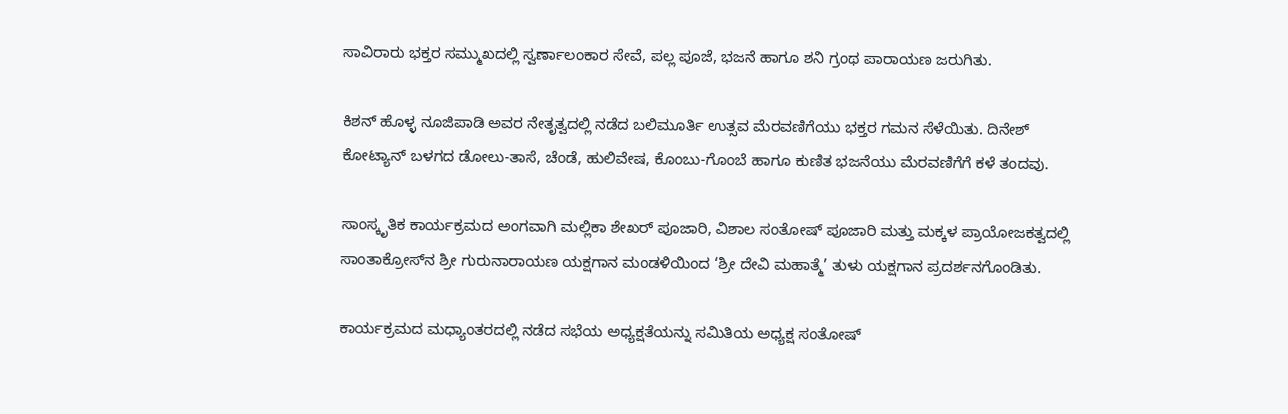ಸಾವಿರಾರು ಭಕ್ತರ ಸಮ್ಮುಖದಲ್ಲಿ ಸ್ವರ್ಣಾಲಂಕಾರ ಸೇವೆ, ಪಲ್ಲ ಪೂಜೆ, ಭಜನೆ ಹಾಗೂ ಶನಿ ಗ್ರಂಥ ಪಾರಾಯಣ ಜರುಗಿತು.

ಕಿಶನ್ ಹೊಳ್ಳ ನೂಜಿಪಾಡಿ ಅವರ ನೇತೃತ್ವದಲ್ಲಿ ನಡೆದ ಬಲಿಮೂರ್ತಿ ಉತ್ಸವ ಮೆರವಣಿಗೆಯು ಭಕ್ತರ ಗಮನ ಸೆಳೆಯಿತು. ದಿನೇಶ್ ಕೋಟ್ಯಾನ್ ಬಳಗದ ಡೋಲು-ತಾಸೆ, ಚೆಂಡೆ, ಹುಲಿವೇಷ, ಕೊಂಬು-ಗೊಂಬೆ ಹಾಗೂ ಕುಣಿತ ಭಜನೆಯು ಮೆರವಣಿಗೆಗೆ ಕಳೆ ತಂದವು.

ಸಾಂಸ್ಕೃತಿಕ ಕಾರ್ಯಕ್ರಮದ ಅಂಗವಾಗಿ ಮಲ್ಲಿಕಾ ಶೇಖರ್ ಪೂಜಾರಿ, ವಿಶಾಲ ಸಂತೋಷ್ ಪೂಜಾರಿ ಮತ್ತು ಮಕ್ಕಳ ಪ್ರಾಯೋಜಕತ್ವದಲ್ಲಿ ಸಾಂತಾಕ್ರೋಸ್‌ನ ಶ್ರೀ ಗುರುನಾರಾಯಣ ಯಕ್ಷಗಾನ ಮಂಡಳಿಯಿಂದ ‘ಶ್ರೀ ದೇವಿ ಮಹಾತ್ಮೆ’ ತುಳು ಯಕ್ಷಗಾನ ಪ್ರದರ್ಶನಗೊಂಡಿತು.

ಕಾರ್ಯಕ್ರಮದ ಮಧ್ಯಾಂತರದಲ್ಲಿ ನಡೆದ ಸಭೆಯ ಅಧ್ಯಕ್ಷತೆಯನ್ನು ಸಮಿತಿಯ ಅಧ್ಯಕ್ಷ ಸಂತೋಷ್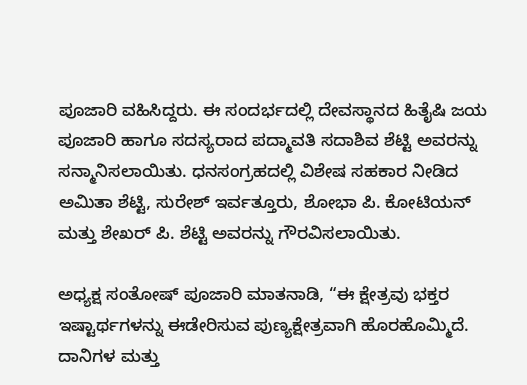ಪೂಜಾರಿ ವಹಿಸಿದ್ದರು. ಈ ಸಂದರ್ಭದಲ್ಲಿ ದೇವಸ್ಥಾನದ ಹಿತೈಷಿ ಜಯ ಪೂಜಾರಿ ಹಾಗೂ ಸದಸ್ಯರಾದ ಪದ್ಮಾವತಿ ಸದಾಶಿವ ಶೆಟ್ಟಿ ಅವರನ್ನು ಸನ್ಮಾನಿಸಲಾಯಿತು. ಧನಸಂಗ್ರಹದಲ್ಲಿ ವಿಶೇಷ ಸಹಕಾರ ನೀಡಿದ ಅಮಿತಾ ಶೆಟ್ಟಿ, ಸುರೇಶ್ ಇರ್ವತ್ತೂರು, ಶೋಭಾ ಪಿ. ಕೋಟಿಯನ್ ಮತ್ತು ಶೇಖರ್ ಪಿ. ಶೆಟ್ಟಿ ಅವರನ್ನು ಗೌರವಿಸಲಾಯಿತು.

ಅಧ್ಯಕ್ಷ ಸಂತೋಷ್ ಪೂಜಾರಿ ಮಾತನಾಡಿ, “ಈ ಕ್ಷೇತ್ರವು ಭಕ್ತರ ಇಷ್ಟಾರ್ಥಗಳನ್ನು ಈಡೇರಿಸುವ ಪುಣ್ಯಕ್ಷೇತ್ರವಾಗಿ ಹೊರಹೊಮ್ಮಿದೆ. ದಾನಿಗಳ ಮತ್ತು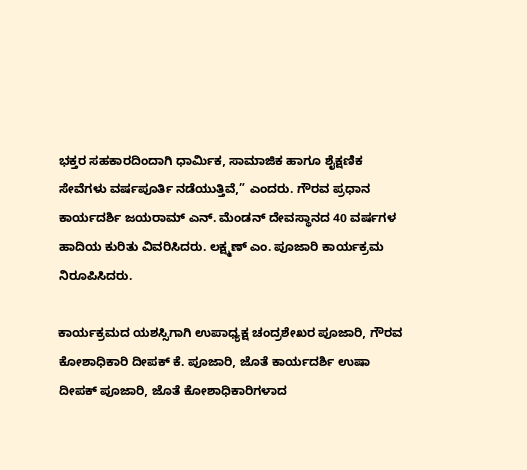ಭಕ್ತರ ಸಹಕಾರದಿಂದಾಗಿ ಧಾರ್ಮಿಕ, ಸಾಮಾಜಿಕ ಹಾಗೂ ಶೈಕ್ಷಣಿಕ ಸೇವೆಗಳು ವರ್ಷಪೂರ್ತಿ ನಡೆಯುತ್ತಿವೆ,” ಎಂದರು. ಗೌರವ ಪ್ರಧಾನ ಕಾರ್ಯದರ್ಶಿ ಜಯರಾಮ್ ಎನ್. ಮೆಂಡನ್ ದೇವಸ್ಥಾನದ 40 ವರ್ಷಗಳ ಹಾದಿಯ ಕುರಿತು ವಿವರಿಸಿದರು. ಲಕ್ಷ್ಮಣ್ ಎಂ. ಪೂಜಾರಿ ಕಾರ್ಯಕ್ರಮ ನಿರೂಪಿಸಿದರು.

ಕಾರ್ಯಕ್ರಮದ ಯಶಸ್ಸಿಗಾಗಿ ಉಪಾಧ್ಯಕ್ಷ ಚಂದ್ರಶೇಖರ ಪೂಜಾರಿ, ಗೌರವ ಕೋಶಾಧಿಕಾರಿ ದೀಪಕ್ ಕೆ. ಪೂಜಾರಿ, ಜೊತೆ ಕಾರ್ಯದರ್ಶಿ ಉಷಾ ದೀಪಕ್ ಪೂಜಾರಿ, ಜೊತೆ ಕೋಶಾಧಿಕಾರಿಗಳಾದ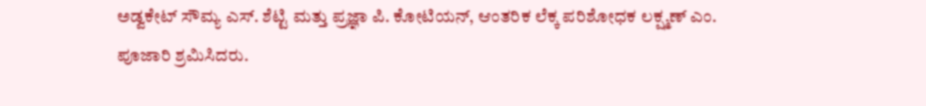ಅಡ್ವಕೇಟ್ ಸೌಮ್ಯ ಎಸ್. ಶೆಟ್ಟಿ ಮತ್ತು ಪ್ರಜ್ಞಾ ಪಿ. ಕೋಟಿಯನ್, ಆಂತರಿಕ ಲೆಕ್ಕ ಪರಿಶೋಧಕ ಲಕ್ಷ್ಮಣ್ ಎಂ. ಪೂಜಾರಿ ಶ್ರಮಿಸಿದರು.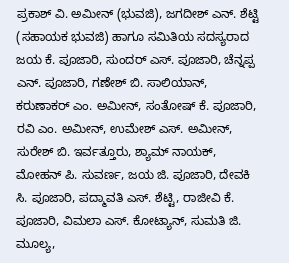ಪ್ರಕಾಶ್ ವಿ. ಅಮೀನ್ (ಭುವಜಿ), ಜಗದೀಶ್ ಎನ್. ಶೆಟ್ಟಿ (ಸಹಾಯಕ ಭುವಜಿ) ಹಾಗೂ ಸಮಿತಿಯ ಸದಸ್ಯರಾದ ಜಯ ಕೆ. ಪೂಜಾರಿ, ಸುಂದರ್ ಎಸ್. ಪೂಜಾರಿ, ಚೆನ್ನಪ್ಪ ಎನ್. ಪೂಜಾರಿ, ಗಣೇಶ್ ಬಿ. ಸಾಲಿಯಾನ್, ಕರುಣಾಕರ್ ಎಂ. ಅಮೀನ್, ಸಂತೋಷ್ ಕೆ. ಪೂಜಾರಿ, ರವಿ ಎಂ. ಅಮೀನ್, ಉಮೇಶ್ ಎಸ್. ಅಮೀನ್, ಸುರೇಶ್ ಬಿ. ಇರ್ವತ್ತೂರು, ಶ್ಯಾಮ್ ನಾಯಕ್, ಮೋಹನ್ ಪಿ. ಸುವರ್ಣ, ಜಯ ಜಿ. ಪೂಜಾರಿ, ದೇವಕಿ ಸಿ. ಪೂಜಾರಿ, ಪದ್ಮಾವತಿ ಎಸ್. ಶೆಟ್ಟಿ, ರಾಜೀವಿ ಕೆ. ಪೂಜಾರಿ, ವಿಮಲಾ ಎಸ್. ಕೋಟ್ಯಾನ್, ಸುಮತಿ ಜಿ. ಮೂಲ್ಯ,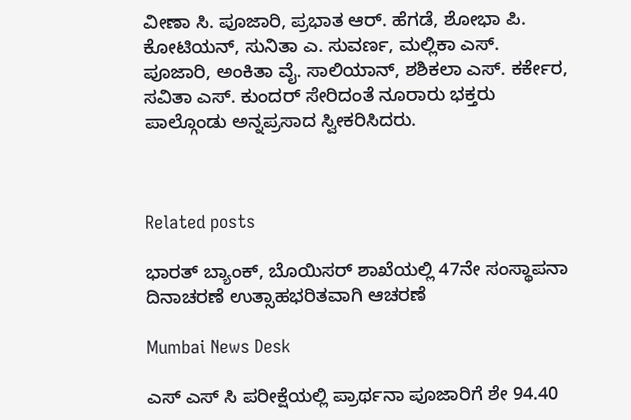ವೀಣಾ ಸಿ. ಪೂಜಾರಿ, ಪ್ರಭಾತ ಆರ್. ಹೆಗಡೆ, ಶೋಭಾ ಪಿ. ಕೋಟಿಯನ್, ಸುನಿತಾ ಎ. ಸುವರ್ಣ, ಮಲ್ಲಿಕಾ ಎಸ್. ಪೂಜಾರಿ, ಅಂಕಿತಾ ವೈ. ಸಾಲಿಯಾನ್, ಶಶಿಕಲಾ ಎಸ್. ಕರ್ಕೇರ, ಸವಿತಾ ಎಸ್. ಕುಂದರ್ ಸೇರಿದಂತೆ ನೂರಾರು ಭಕ್ತರು ಪಾಲ್ಗೊಂಡು ಅನ್ನಪ್ರಸಾದ ಸ್ವೀಕರಿಸಿದರು.



Related posts

ಭಾರತ್ ಬ್ಯಾಂಕ್, ಬೊಯಿಸರ್ ಶಾಖೆಯಲ್ಲಿ 47ನೇ ಸಂಸ್ಥಾಪನಾ ದಿನಾಚರಣೆ ಉತ್ಸಾಹಭರಿತವಾಗಿ ಆಚರಣೆ

Mumbai News Desk

ಎಸ್ ಎಸ್ ಸಿ ಪರೀಕ್ಷೆಯಲ್ಲಿ ಪ್ರಾರ್ಥನಾ ಪೂಜಾರಿಗೆ ಶೇ 94.40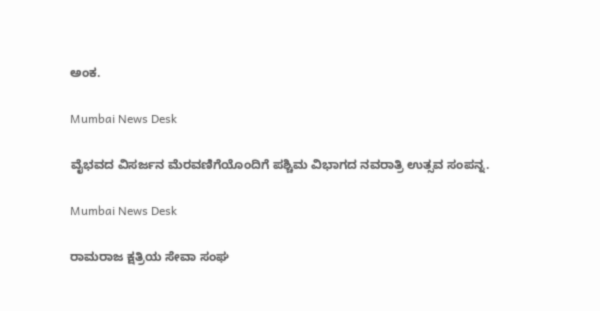ಅಂಕ.

Mumbai News Desk

ವೈಭವದ ವಿಸರ್ಜನ ಮೆರವಣಿಗೆಯೊಂದಿಗೆ ಪಶ್ಚಿಮ ವಿಭಾಗದ ನವರಾತ್ರಿ ಉತ್ಸವ ಸಂಪನ್ನ.

Mumbai News Desk

ರಾಮರಾಜ ಕ್ಷತ್ರಿಯ ಸೇವಾ ಸಂಘ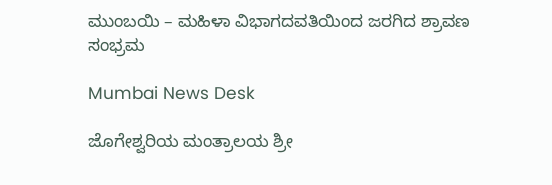ಮುಂಬಯಿ – ಮಹಿಳಾ ವಿಭಾಗದವತಿಯಿಂದ ಜರಗಿದ ಶ್ರಾವಣ ಸಂಭ್ರಮ

Mumbai News Desk

ಜೊಗೇಶ್ವರಿಯ ಮಂತ್ರಾಲಯ ಶ್ರೀ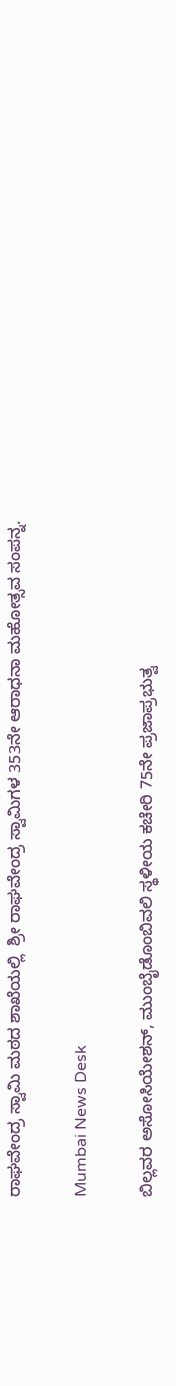ರಾಘವೇಂದ್ರ ಸ್ವಾಮಿ ಮಠದ ಶಾಖೆಯಲ್ಲಿ  ಶ್ರೀ ರಾಘವೇಂದ್ರ ಸ್ವಾಮಿಗಳ 353ನೇ ಆರಾಧನಾ ಮಹೋತ್ಸವ ಸಂಪನ್ನ.

Mumbai News Desk

ಬಿಲ್ಲವರ ಅಸೋಸಿಯೇಶನ್, ಮುಂಬೈಡೊಂಬಿವಲಿ ಸ್ಥಳೀಯ ಕಚೇರಿ 75ನೇ ಪ್ರಜಾಪ್ರಭುತ್ವ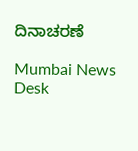ದಿನಾಚರಣೆ

Mumbai News Desk